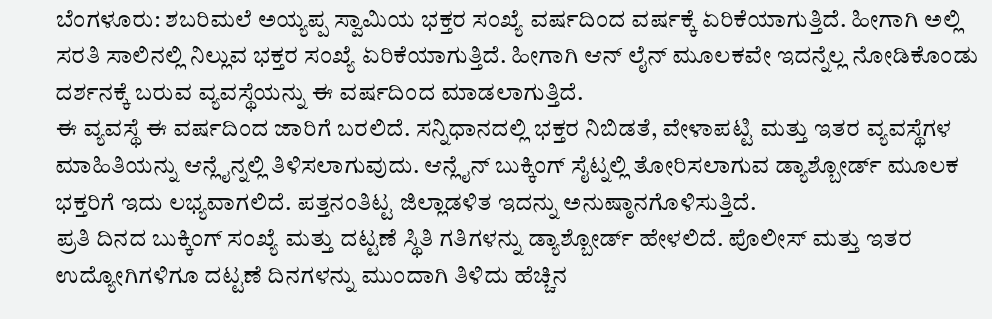ಬೆಂಗಳೂರು: ಶಬರಿಮಲೆ ಅಯ್ಯಪ್ಪ ಸ್ವಾಮಿಯ ಭಕ್ತರ ಸಂಖ್ಯೆ ವರ್ಷದಿಂದ ವರ್ಷಕ್ಕೆ ಏರಿಕೆಯಾಗುತ್ತಿದೆ. ಹೀಗಾಗಿ ಅಲ್ಲಿ ಸರತಿ ಸಾಲಿನಲ್ಲಿ ನಿಲ್ಲುವ ಭಕ್ತರ ಸಂಖ್ಯೆ ಏರಿಕೆಯಾಗುತ್ತಿದೆ. ಹೀಗಾಗಿ ಆನ್ ಲೈನ್ ಮೂಲಕವೇ ಇದನ್ನೆಲ್ಲ ನೋಡಿಕೊಂಡು ದರ್ಶನಕ್ಕೆ ಬರುವ ವ್ಯವಸ್ಥೆಯನ್ನು ಈ ವರ್ಷದಿಂದ ಮಾಡಲಾಗುತ್ತಿದೆ.
ಈ ವ್ಯವಸ್ಥೆ ಈ ವರ್ಷದಿಂದ ಜಾರಿಗೆ ಬರಲಿದೆ. ಸನ್ನಿಧಾನದಲ್ಲಿ ಭಕ್ತರ ನಿಬಿಡತೆ, ವೇಳಾಪಟ್ಟಿ ಮತ್ತು ಇತರ ವ್ಯವಸ್ಥೆಗಳ ಮಾಹಿತಿಯನ್ನು ಆನ್ಲೈನ್ನಲ್ಲಿ ತಿಳಿಸಲಾಗುವುದು. ಆನ್ಲೈನ್ ಬುಕ್ಕಿಂಗ್ ಸೈಟ್ನಲ್ಲಿ ತೋರಿಸಲಾಗುವ ಡ್ಯಾಶ್ಬೋರ್ಡ್ ಮೂಲಕ ಭಕ್ತರಿಗೆ ಇದು ಲಭ್ಯವಾಗಲಿದೆ. ಪತ್ತನಂತಿಟ್ಟ ಜಿಲ್ಲಾಡಳಿತ ಇದನ್ನು ಅನುಷ್ಠಾನಗೊಳಿಸುತ್ತಿದೆ.
ಪ್ರತಿ ದಿನದ ಬುಕ್ಕಿಂಗ್ ಸಂಖ್ಯೆ ಮತ್ತು ದಟ್ಟಣೆ ಸ್ಥಿತಿ ಗತಿಗಳನ್ನು ಡ್ಯಾಶ್ಬೋರ್ಡ್ ಹೇಳಲಿದೆ. ಪೊಲೀಸ್ ಮತ್ತು ಇತರ ಉದ್ಯೋಗಿಗಳಿಗೂ ದಟ್ಟಣೆ ದಿನಗಳನ್ನು ಮುಂದಾಗಿ ತಿಳಿದು ಹೆಚ್ಚಿನ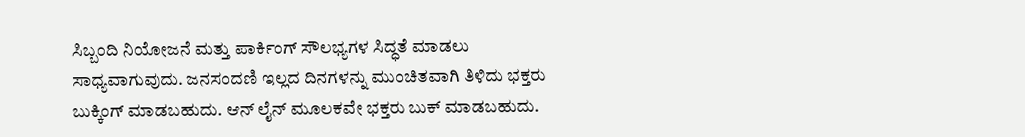ಸಿಬ್ಬಂದಿ ನಿಯೋಜನೆ ಮತ್ತು ಪಾರ್ಕಿಂಗ್ ಸೌಲಭ್ಯಗಳ ಸಿದ್ಧತೆ ಮಾಡಲು ಸಾಧ್ಯವಾಗುವುದು. ಜನಸಂದಣಿ ಇಲ್ಲದ ದಿನಗಳನ್ನು ಮುಂಚಿತವಾಗಿ ತಿಳಿದು ಭಕ್ತರು ಬುಕ್ಕಿಂಗ್ ಮಾಡಬಹುದು. ಆನ್ ಲೈನ್ ಮೂಲಕವೇ ಭಕ್ತರು ಬುಕ್ ಮಾಡಬಹುದು.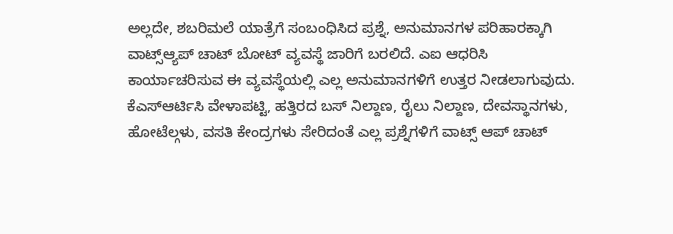ಅಲ್ಲದೇ, ಶಬರಿಮಲೆ ಯಾತ್ರೆಗೆ ಸಂಬಂಧಿಸಿದ ಪ್ರಶ್ನೆ, ಅನುಮಾನಗಳ ಪರಿಹಾರಕ್ಕಾಗಿ ವಾಟ್ಸ್ಆ್ಯಪ್ ಚಾಟ್ ಬೋಟ್ ವ್ಯವಸ್ಥೆ ಜಾರಿಗೆ ಬರಲಿದೆ. ಎಐ ಆಧರಿಸಿ ಕಾರ್ಯಾಚರಿಸುವ ಈ ವ್ಯವಸ್ಥೆಯಲ್ಲಿ ಎಲ್ಲ ಅನುಮಾನಗಳಿಗೆ ಉತ್ತರ ನೀಡಲಾಗುವುದು. ಕೆಎಸ್ಆರ್ಟಿಸಿ ವೇಳಾಪಟ್ಟಿ, ಹತ್ತಿರದ ಬಸ್ ನಿಲ್ದಾಣ, ರೈಲು ನಿಲ್ದಾಣ, ದೇವಸ್ಥಾನಗಳು, ಹೋಟೆಲ್ಗಳು, ವಸತಿ ಕೇಂದ್ರಗಳು ಸೇರಿದಂತೆ ಎಲ್ಲ ಪ್ರಶ್ನೆಗಳಿಗೆ ವಾಟ್ಸ್ ಆಪ್ ಚಾಟ್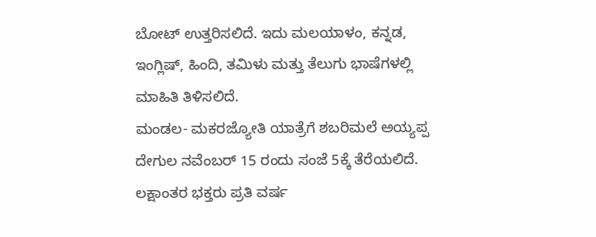ಬೋಟ್ ಉತ್ತರಿಸಲಿದೆ. ಇದು ಮಲಯಾಳಂ, ಕನ್ನಡ, ಇಂಗ್ಲಿಷ್, ಹಿಂದಿ, ತಮಿಳು ಮತ್ತು ತೆಲುಗು ಭಾಷೆಗಳಲ್ಲಿ ಮಾಹಿತಿ ತಿಳಿಸಲಿದೆ.
ಮಂಡಲ- ಮಕರಜ್ಯೋತಿ ಯಾತ್ರೆಗೆ ಶಬರಿಮಲೆ ಅಯ್ಯಪ್ಪ ದೇಗುಲ ನವೆಂಬರ್ 15 ರಂದು ಸಂಜೆ 5ಕ್ಕೆ ತೆರೆಯಲಿದೆ. ಲಕ್ಷಾಂತರ ಭಕ್ತರು ಪ್ರತಿ ವರ್ಷ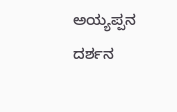ಅಯ್ಯಪ್ಪನ ದರ್ಶನ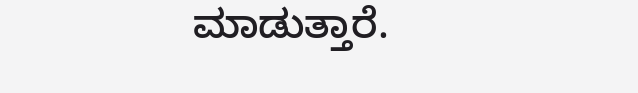ಮಾಡುತ್ತಾರೆ.